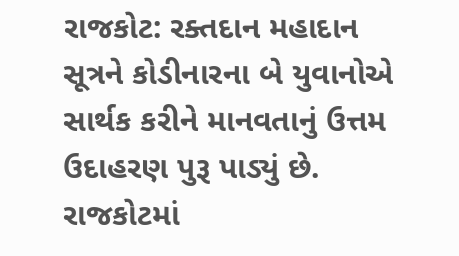રાજકોટ: રક્તદાન મહાદાન સૂત્રને કોડીનારના બે યુવાનોએ સાર્થક કરીને માનવતાનું ઉત્તમ ઉદાહરણ પુરૂ પાડ્યું છે. રાજકોટમાં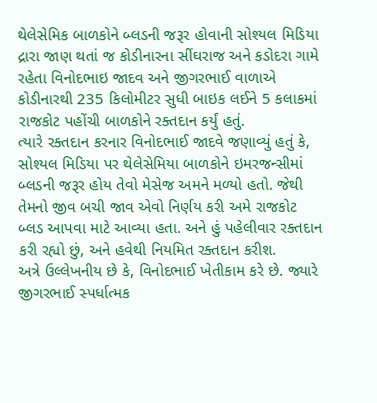થેલેસેમિક બાળકોને બ્લડની જરૂર હોવાની સોશ્યલ મિડિયા દ્રારા જાણ થતાં જ કોડીનારના સીંઘરાજ અને કડોદરા ગામે રહેતા વિનોદભાઇ જાદવ અને જીગરભાઈ વાળાએ કોડીનારથી 235 કિલોમીટર સુધી બાઇક લઈને 5 કલાકમાં રાજકોટ પહોંચી બાળકોને રક્તદાન કર્યું હતું.
ત્યારે રક્તદાન કરનાર વિનોદભાઈ જાદવે જણાવ્યું હતું કે, સોશ્યલ મિડિયા પર થેલેસેમિયા બાળકોને ઇમરજન્સીમાં બ્લડની જરૂર હોય તેવો મેસેજ અમને મળ્યો હતો. જેથી તેમનો જીવ બચી જાવ એવો નિર્ણય કરી અમે રાજકોટ બ્લડ આપવા માટે આવ્યા હતા. અને હું પહેલીવાર રક્તદાન કરી રહ્યો છું, અને હવેથી નિયમિત રક્તદાન કરીશ.
અત્રે ઉલ્લેખનીય છે કે, વિનોદભાઈ ખેતીકામ કરે છે. જ્યારે જીગરભાઈ સ્પર્ધાત્મક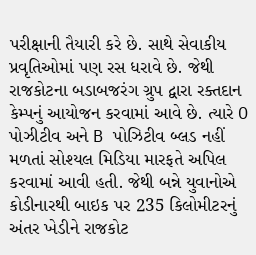પરીક્ષાની તૈયારી કરે છે. સાથે સેવાકીય પ્રવૃતિઓમાં પણ રસ ધરાવે છે. જેથી રાજકોટના બડાબજરંગ ગ્રુપ દ્વારા રક્તદાન કેમ્પનું આયોજન કરવામાં આવે છે. ત્યારે O પોઝીટીવ અને B પોઝિટીવ બ્લડ નહીં મળતાં સોશ્યલ મિડિયા મારફતે અપિલ કરવામાં આવી હતી. જેથી બન્ને યુવાનોએ કોડીનારથી બાઇક પર 235 કિલોમીટરનું અંતર ખેડીને રાજકોટ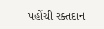પહોંચી રક્તદાન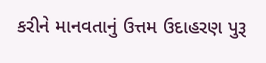કરીને માનવતાનું ઉત્તમ ઉદાહરણ પુરૂ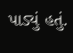પાડ્યું હતું.